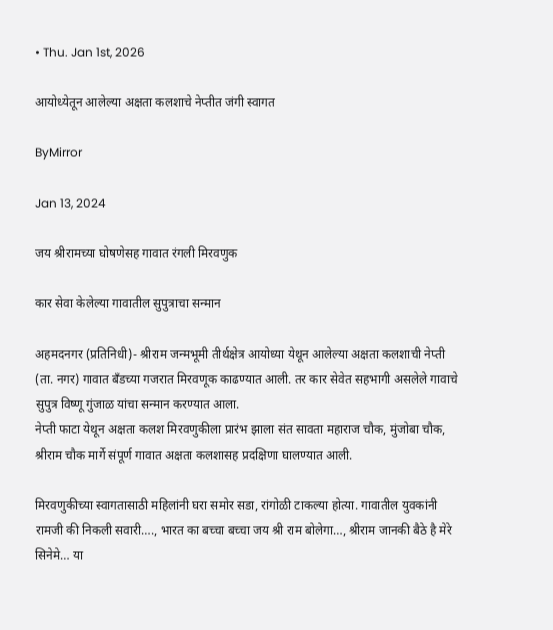• Thu. Jan 1st, 2026

आयोध्येतून आलेल्या अक्षता कलशाचे नेप्तीत जंगी स्वागत

ByMirror

Jan 13, 2024

जय श्रीरामच्या घोषणेसह गावात रंगली मिरवणुक

कार सेवा केलेल्या गावातील सुपुत्राचा सन्मान

अहमदनगर (प्रतिनिधी)- श्रीराम जन्मभूमी तीर्थक्षेत्र आयोध्या येथून आलेल्या अक्षता कलशाची नेप्ती (ता. नगर) गावात बँडच्या गजरात मिरवणूक काढण्यात आली. तर कार सेवेत सहभागी असलेले गावाचे सुपुत्र विष्णू गुंजाळ यांचा सन्मान करण्यात आला.
नेप्ती फाटा येथून अक्षता कलश मिरवणुकीला प्रारंभ झाला संत सावता महाराज चौक, मुंजोबा चौक, श्रीराम चौक मार्गे संपूर्ण गावात अक्षता कलशासह प्रदक्षिणा घालण्यात आली.

मिरवणुकीच्या स्वागतासाठी महिलांनी घरा समोर सडा, रांगोळी टाकल्या होत्या. गावातील युवकांनी रामजी की निकली सवारी…., भारत का बच्चा बच्चा जय श्री राम बोलेगा…, श्रीराम जानकी बैठे है मेरे सिनेमे… या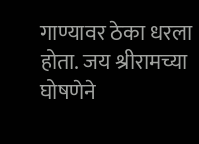गाण्यावर ठेका धरला होता. जय श्रीरामच्या घोषणेने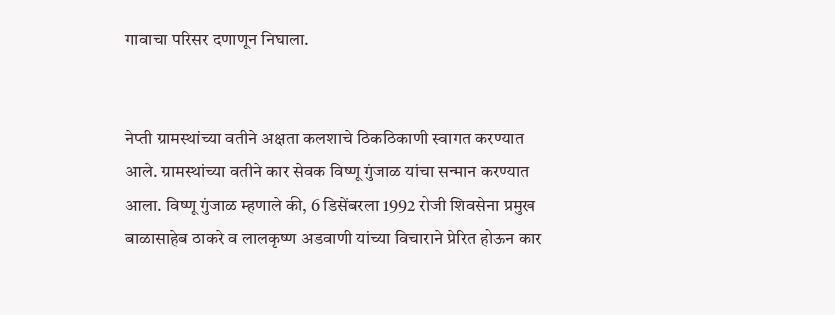गावाचा परिसर दणाणून निघाला.


नेप्ती ग्रामस्थांच्या वतीने अक्षता कलशाचे ठिकठिकाणी स्वागत करण्यात आले. ग्रामस्थांच्या वतीने कार सेवक विष्णू गुंजाळ यांचा सन्मान करण्यात आला. विष्णू गुंजाळ म्हणाले की, 6 डिसेंबरला 1992 रोजी शिवसेना प्रमुख बाळासाहेब ठाकरे व लालकृष्ण अडवाणी यांच्या विचाराने प्रेरित होऊन कार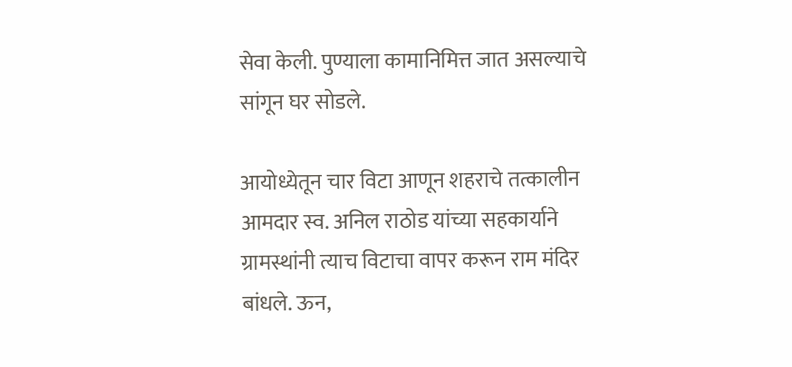सेवा केली. पुण्याला कामानिमित्त जात असल्याचे सांगून घर सोडले.

आयोध्येतून चार विटा आणून शहराचे तत्कालीन आमदार स्व. अनिल राठोड यांच्या सहकार्याने ग्रामस्थांनी त्याच विटाचा वापर करून राम मंदिर बांधले. ऊन,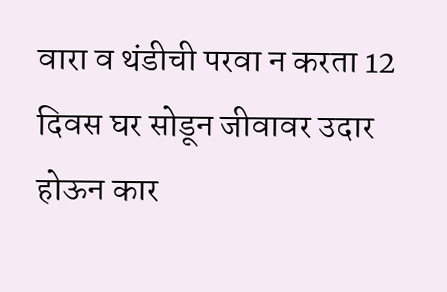वारा व थंडीची परवा न करता 12 दिवस घर सोडून जीवावर उदार होऊन कार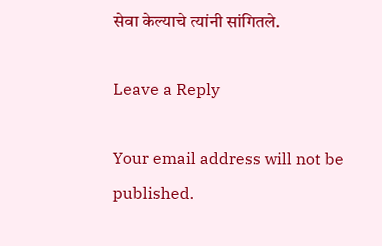सेवा केल्याचे त्यांनी सांगितले.

Leave a Reply

Your email address will not be published.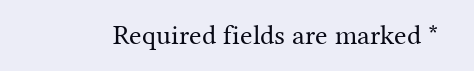Required fields are marked *